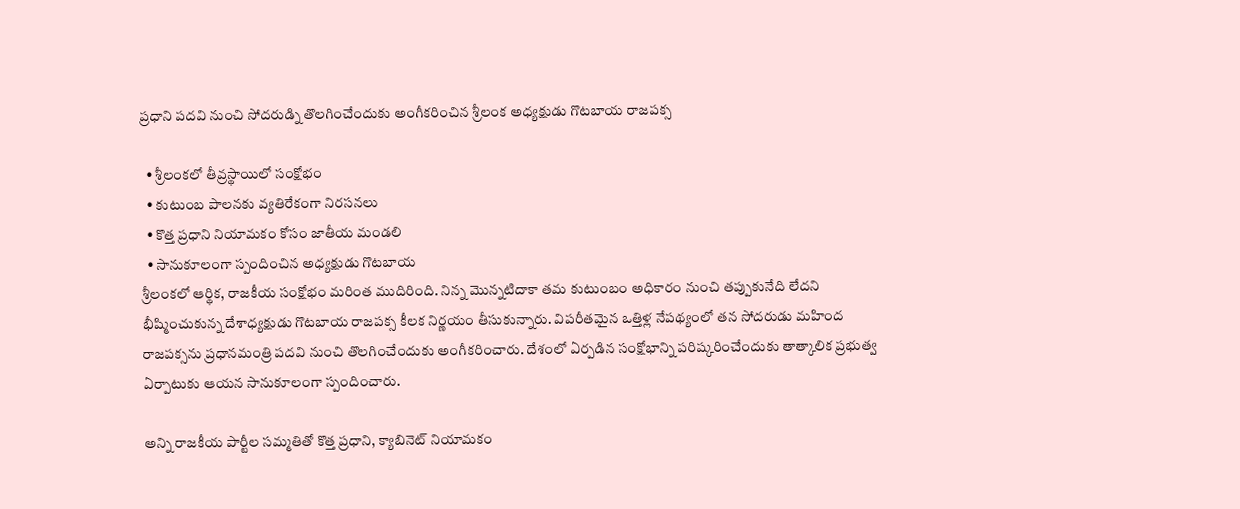ప్రధాని పదవి నుంచి సోదరుడ్ని తొలగించేందుకు అంగీకరించిన శ్రీలంక అధ్యక్షుడు గొటబాయ రాజపక్స

  • శ్రీలంకలో తీవ్రస్థాయిలో సంక్షోభం
  • కుటుంబ పాలనకు వ్యతిరేకంగా నిరసనలు
  • కొత్త ప్రధాని నియామకం కోసం జాతీయ మండలి
  • సానుకూలంగా స్పందించిన అధ్యక్షుడు గొటబాయ
శ్రీలంకలో ఆర్థిక, రాజకీయ సంక్షోభం మరింత ముదిరింది. నిన్న మొన్నటిదాకా తమ కుటుంబం అధికారం నుంచి తప్పుకునేది లేదని భీష్మించుకున్న దేశాధ్యక్షుడు గొటబాయ రాజపక్స కీలక నిర్ణయం తీసుకున్నారు. విపరీతమైన ఒత్తిళ్ల నేపథ్యంలో తన సోదరుడు మహింద రాజపక్సను ప్రధానమంత్రి పదవి నుంచి తొలగించేందుకు అంగీకరించారు. దేశంలో ఏర్పడిన సంక్షోభాన్ని పరిష్కరించేందుకు తాత్కాలిక ప్రభుత్వ ఏర్పాటుకు ఆయన సానుకూలంగా స్పందించారు.

అన్ని రాజకీయ పార్టీల సమ్మతితో కొత్త ప్రధాని, క్యాబినెట్ నియామకం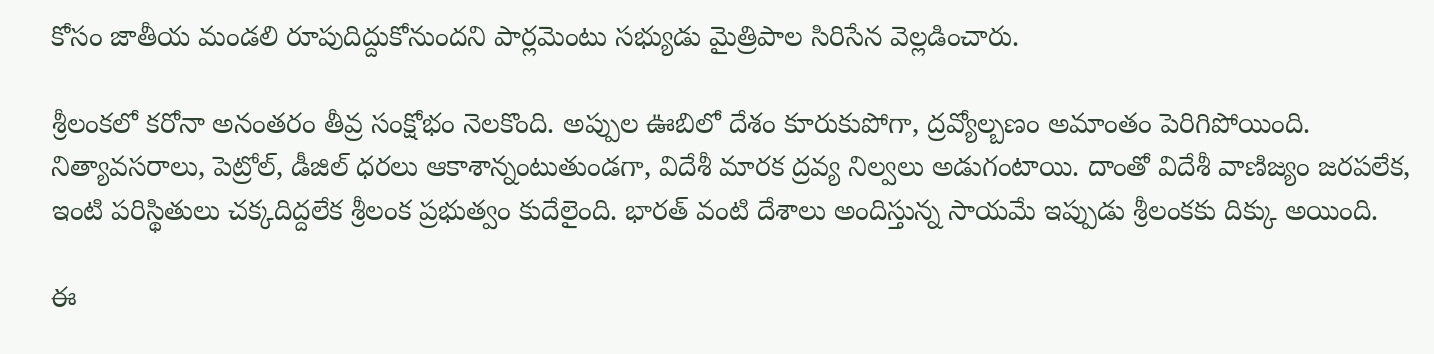కోసం జాతీయ మండలి రూపుదిద్దుకోనుందని పార్లమెంటు సభ్యుడు మైత్రిపాల సిరిసేన వెల్లడించారు.

శ్రీలంకలో కరోనా అనంతరం తీవ్ర సంక్షోభం నెలకొంది. అప్పుల ఊబిలో దేశం కూరుకుపోగా, ద్రవ్యోల్బణం అమాంతం పెరిగిపోయింది. నిత్యావసరాలు, పెట్రోల్, డీజిల్ ధరలు ఆకాశాన్నంటుతుండగా, విదేశీ మారక ద్రవ్య నిల్వలు అడుగంటాయి. దాంతో విదేశీ వాణిజ్యం జరపలేక, ఇంటి పరిస్థితులు చక్కదిద్దలేక శ్రీలంక ప్రభుత్వం కుదేలైంది. భారత్ వంటి దేశాలు అందిస్తున్న సాయమే ఇప్పుడు శ్రీలంకకు దిక్కు అయింది.

ఈ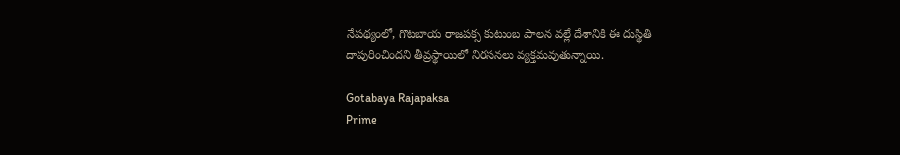నేపథ్యంలో, గొటబాయ రాజపక్స కుటుంబ పాలన వల్లే దేశానికి ఈ దుస్థితి దాపురించిందని తీవ్రస్థాయిలో నిరసనలు వ్యక్తమవుతున్నాయి.

Gotabaya Rajapaksa
Prime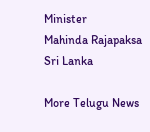Minister
Mahinda Rajapaksa
Sri Lanka

More Telugu News